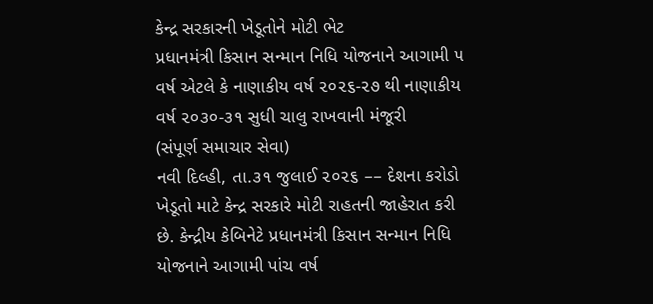કેન્દ્ર સરકારની ખેડૂતોને મોટી ભેટ
પ્રધાનમંત્રી કિસાન સન્માન નિધિ યોજનાને આગામી ૫ વર્ષ એટલે કે નાણાકીય વર્ષ ૨૦૨૬-૨૭ થી નાણાકીય વર્ષ ૨૦૩૦-૩૧ સુધી ચાલુ રાખવાની મંજૂરી
(સંપૂર્ણ સમાચાર સેવા)
નવી દિલ્હી, તા.૩૧ જુલાઈ ૨૦૨૬ –– દેશના કરોડો ખેડૂતો માટે કેન્દ્ર સરકારે મોટી રાહતની જાહેરાત કરી છે. કેન્દ્રીય કેબિનેટે પ્રધાનમંત્રી કિસાન સન્માન નિધિ યોજનાને આગામી પાંચ વર્ષ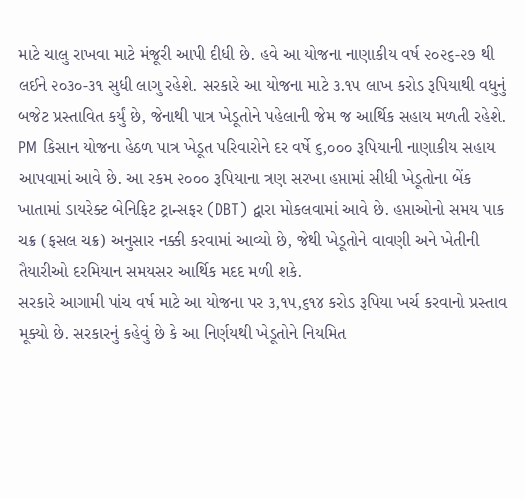માટે ચાલુ રાખવા માટે મંજૂરી આપી દીધી છે. હવે આ યોજના નાણાકીય વર્ષ ૨૦૨૬-૨૭ થી લઈને ૨૦૩૦-૩૧ સુધી લાગુ રહેશે. સરકારે આ યોજના માટે ૩.૧૫ લાખ કરોડ રૂપિયાથી વધુનું બજેટ પ્રસ્તાવિત કર્યું છે, જેનાથી પાત્ર ખેડૂતોને પહેલાની જેમ જ આર્થિક સહાય મળતી રહેશે.
PM કિસાન યોજના હેઠળ પાત્ર ખેડૂત પરિવારોને દર વર્ષે ૬,૦૦૦ રૂપિયાની નાણાકીય સહાય આપવામાં આવે છે. આ રકમ ૨૦૦૦ રૂપિયાના ત્રણ સરખા હપ્તામાં સીધી ખેડૂતોના બેંક ખાતામાં ડાયરેક્ટ બેનિફિટ ટ્રાન્સફર (DBT) દ્વારા મોકલવામાં આવે છે. હપ્તાઓનો સમય પાક ચક્ર (ફસલ ચક્ર) અનુસાર નક્કી કરવામાં આવ્યો છે, જેથી ખેડૂતોને વાવણી અને ખેતીની તૈયારીઓ દરમિયાન સમયસર આર્થિક મદદ મળી શકે.
સરકારે આગામી પાંચ વર્ષ માટે આ યોજના પર ૩,૧૫,૬૧૪ કરોડ રૂપિયા ખર્ચ કરવાનો પ્રસ્તાવ મૂક્યો છે. સરકારનું કહેવું છે કે આ નિર્ણયથી ખેડૂતોને નિયમિત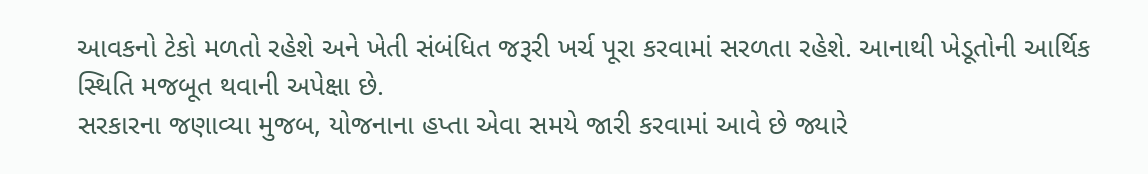આવકનો ટેકો મળતો રહેશે અને ખેતી સંબંધિત જરૂરી ખર્ચ પૂરા કરવામાં સરળતા રહેશે. આનાથી ખેડૂતોની આર્થિક સ્થિતિ મજબૂત થવાની અપેક્ષા છે.
સરકારના જણાવ્યા મુજબ, યોજનાના હપ્તા એવા સમયે જારી કરવામાં આવે છે જ્યારે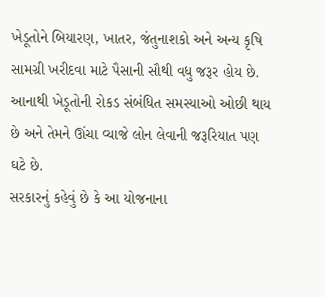ખેડૂતોને બિયારણ, ખાતર, જંતુનાશકો અને અન્ય કૃષિ સામગ્રી ખરીદવા માટે પૈસાની સૌથી વધુ જરૂર હોય છે. આનાથી ખેડૂતોની રોકડ સંબંધિત સમસ્યાઓ ઓછી થાય છે અને તેમને ઊંચા વ્યાજે લોન લેવાની જરૂરિયાત પણ ઘટે છે.
સરકારનું કહેવું છે કે આ યોજનાના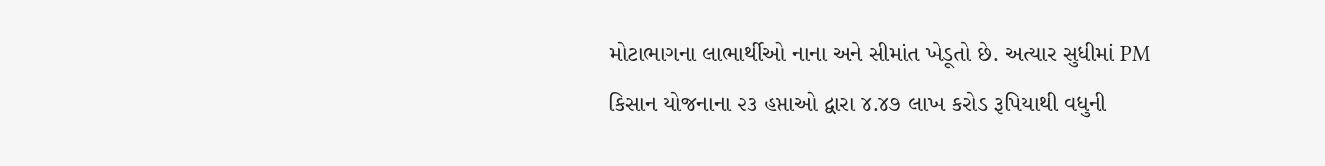મોટાભાગના લાભાર્થીઓ નાના અને સીમાંત ખેડૂતો છે. અત્યાર સુધીમાં PM કિસાન યોજનાના ૨૩ હપ્તાઓ દ્વારા ૪.૪૭ લાખ કરોડ રૂપિયાથી વધુની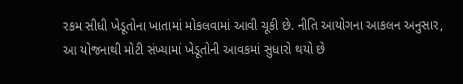રકમ સીધી ખેડૂતોના ખાતામાં મોકલવામાં આવી ચૂકી છે. નીતિ આયોગના આકલન અનુસાર, આ યોજનાથી મોટી સંખ્યામાં ખેડૂતોની આવકમાં સુધારો થયો છે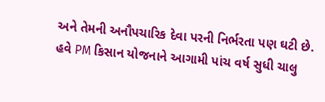અને તેમની અનૌપચારિક દેવા પરની નિર્ભરતા પણ ઘટી છે. હવે PM કિસાન યોજનાને આગામી પાંચ વર્ષ સુધી ચાલુ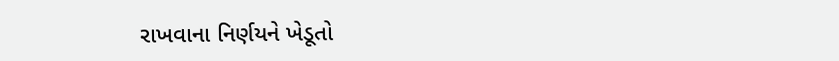રાખવાના નિર્ણયને ખેડૂતો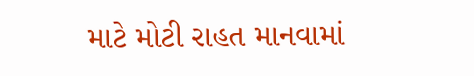માટે મોટી રાહત માનવામાં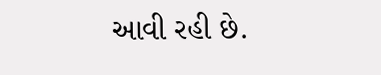આવી રહી છે.